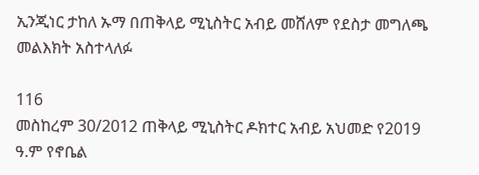ኢንጂነር ታከለ ኡማ በጠቅላይ ሚኒስትር አብይ መሸለም የደስታ መግለጫ መልእክት አስተላለፉ

116
መስከረም 30/2012 ጠቅላይ ሚኒስትር ዶክተር አብይ አህመድ የ2019 ዓ.ም የኖቤል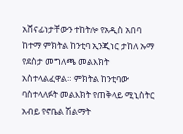አሸናፊነታቸውን ተከትሎ የአዲስ አበባ ከተማ ምክትል ከንቲባ ኢንጂነር ታከለ ኡማ የደስታ መግለጫ መልእክት አስተላልፈዋል። ምክትል ከንቲባው ባስተላለፉት መልእክት የጠቅላይ ሚኒስትር አብይ የኖቤል ሽልማት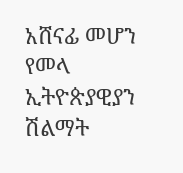አሸናፊ መሆን የመላ ኢትዮጵያዊያን ሽልማት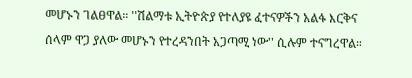መሆኑን ገልፀዋል። ''ሽልማቱ ኢትዮጵያ የተለያዩ ፈተናዎችን አልፋ እርቅና ሰላም ዋጋ ያለው መሆኑን የተረዳንበት አጋጣሚ ነው'' ሲሉም ተናግረዋል።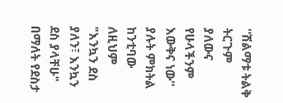''ሽልማቱ ትልቅ ትርጉም ያለውና የሁላችንም እውቅና ነው'' ያሉት ምክትል ከንቲባው ለዚህም "እንኳን ደስ ያለን፣ እንኳን ደስ ያላቸሁ" በማለት የደስታ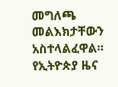መግለጫ መልእክታቸውን አስተላልፈዋል።
የኢትዮጵያ ዜና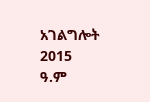አገልግሎት
2015
ዓ.ም